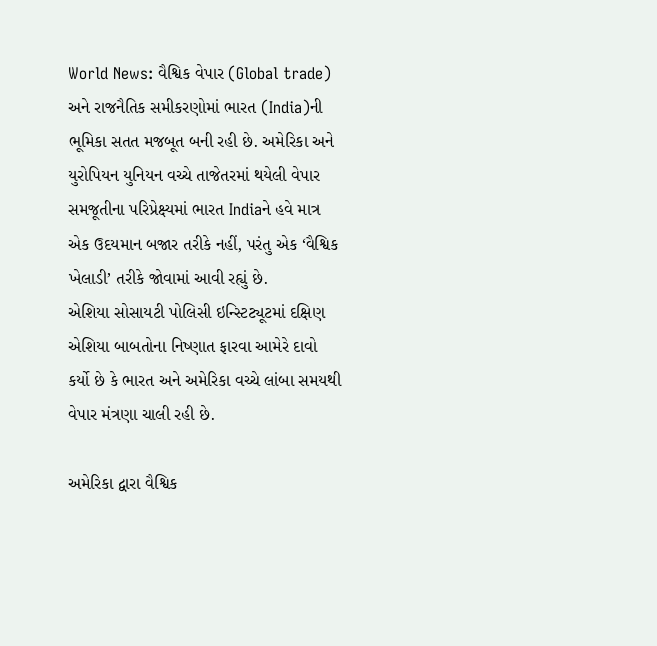World News: વૈશ્વિક વેપાર (Global trade) અને રાજનૈતિક સમીકરણોમાં ભારત (India)ની ભૂમિકા સતત મજબૂત બની રહી છે. અમેરિકા અને યુરોપિયન યુનિયન વચ્ચે તાજેતરમાં થયેલી વેપાર સમજૂતીના પરિપ્રેક્ષ્યમાં ભારત Indiaને હવે માત્ર એક ઉદયમાન બજાર તરીકે નહીં, પરંતુ એક ‘વૈશ્વિક ખેલાડી’ તરીકે જોવામાં આવી રહ્યું છે.
એશિયા સોસાયટી પોલિસી ઇન્સ્ટિટ્યૂટમાં દક્ષિણ એશિયા બાબતોના નિષ્ણાત ફારવા આમેરે દાવો કર્યો છે કે ભારત અને અમેરિકા વચ્ચે લાંબા સમયથી વેપાર મંત્રણા ચાલી રહી છે.

અમેરિકા દ્વારા વૈશ્વિક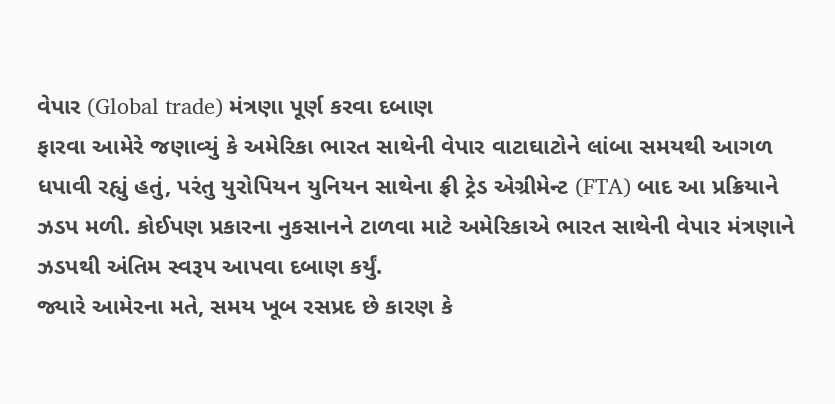વેપાર (Global trade) મંત્રણા પૂર્ણ કરવા દબાણ
ફારવા આમેરે જણાવ્યું કે અમેરિકા ભારત સાથેની વેપાર વાટાઘાટોને લાંબા સમયથી આગળ ધપાવી રહ્યું હતું, પરંતુ યુરોપિયન યુનિયન સાથેના ફ્રી ટ્રેડ એગ્રીમેન્ટ (FTA) બાદ આ પ્રક્રિયાને ઝડપ મળી. કોઈપણ પ્રકારના નુકસાનને ટાળવા માટે અમેરિકાએ ભારત સાથેની વેપાર મંત્રણાને ઝડપથી અંતિમ સ્વરૂપ આપવા દબાણ કર્યું.
જ્યારે આમેરના મતે, સમય ખૂબ રસપ્રદ છે કારણ કે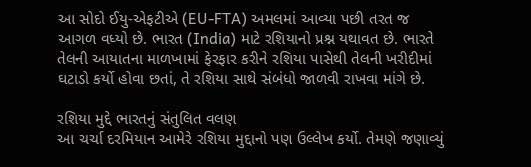આ સોદો ઈયુ-એફટીએ (EU-FTA) અમલમાં આવ્યા પછી તરત જ આગળ વધ્યો છે. ભારત (India) માટે રશિયાનો પ્રશ્ન યથાવત છે. ભારતે તેલની આયાતના માળખામાં ફેરફાર કરીને રશિયા પાસેથી તેલની ખરીદીમાં ઘટાડો કર્યો હોવા છતાં, તે રશિયા સાથે સંબંધો જાળવી રાખવા માંગે છે.

રશિયા મુદ્દે ભારતનું સંતુલિત વલણ
આ ચર્ચા દરમિયાન આમેરે રશિયા મુદ્દાનો પણ ઉલ્લેખ કર્યો. તેમણે જણાવ્યું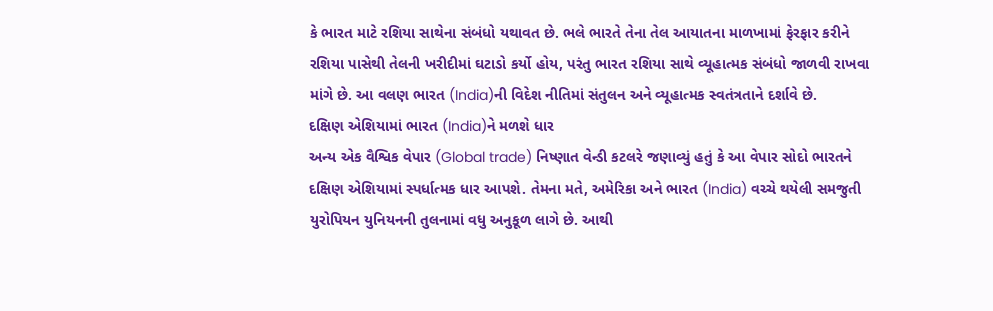કે ભારત માટે રશિયા સાથેના સંબંધો યથાવત છે. ભલે ભારતે તેના તેલ આયાતના માળખામાં ફેરફાર કરીને રશિયા પાસેથી તેલની ખરીદીમાં ઘટાડો કર્યો હોય, પરંતુ ભારત રશિયા સાથે વ્યૂહાત્મક સંબંધો જાળવી રાખવા માંગે છે. આ વલણ ભારત (India)ની વિદેશ નીતિમાં સંતુલન અને વ્યૂહાત્મક સ્વતંત્રતાને દર્શાવે છે.
દક્ષિણ એશિયામાં ભારત (India)ને મળશે ધાર
અન્ય એક વૈશ્વિક વેપાર (Global trade) નિષ્ણાત વેન્ડી કટલરે જણાવ્યું હતું કે આ વેપાર સોદો ભારતને દક્ષિણ એશિયામાં સ્પર્ધાત્મક ધાર આપશે. તેમના મતે, અમેરિકા અને ભારત (India) વચ્ચે થયેલી સમજુતી યુરોપિયન યુનિયનની તુલનામાં વધુ અનુકૂળ લાગે છે. આથી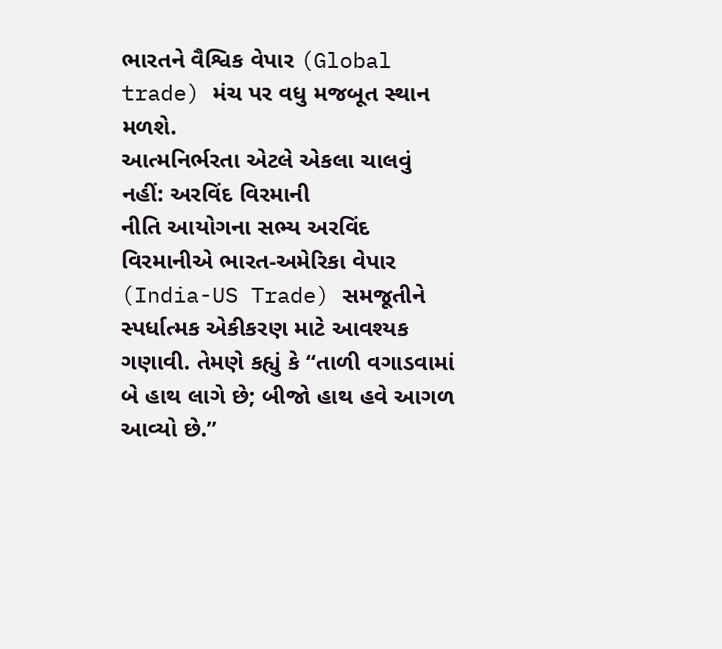ભારતને વૈશ્વિક વેપાર (Global trade) મંચ પર વધુ મજબૂત સ્થાન મળશે.
આત્મનિર્ભરતા એટલે એકલા ચાલવું નહીં: અરવિંદ વિરમાની
નીતિ આયોગના સભ્ય અરવિંદ વિરમાનીએ ભારત-અમેરિકા વેપાર (India-US Trade) સમજૂતીને સ્પર્ધાત્મક એકીકરણ માટે આવશ્યક ગણાવી. તેમણે કહ્યું કે “તાળી વગાડવામાં બે હાથ લાગે છે; બીજો હાથ હવે આગળ આવ્યો છે.”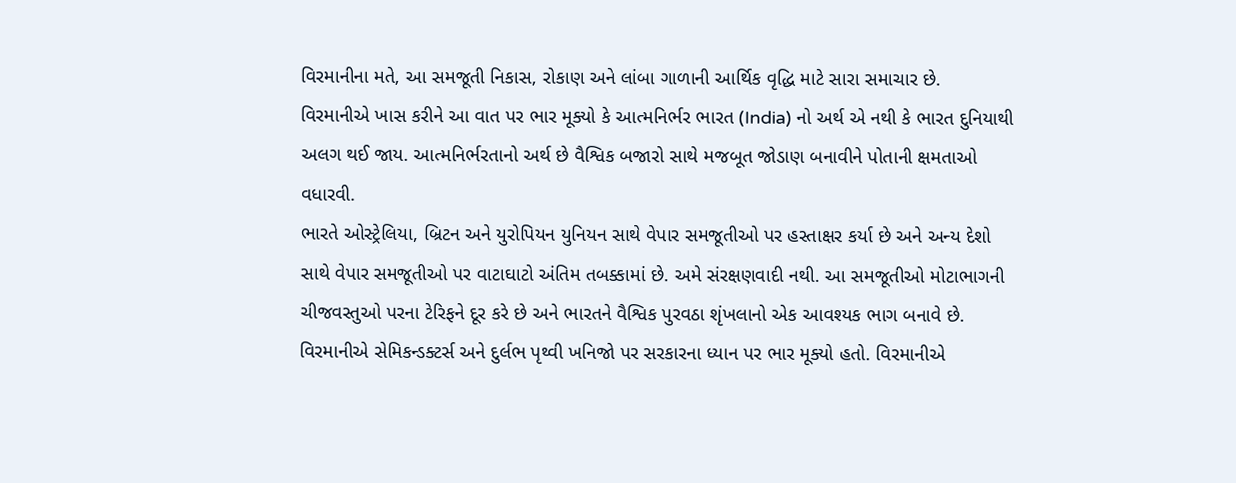વિરમાનીના મતે, આ સમજૂતી નિકાસ, રોકાણ અને લાંબા ગાળાની આર્થિક વૃદ્ધિ માટે સારા સમાચાર છે.
વિરમાનીએ ખાસ કરીને આ વાત પર ભાર મૂક્યો કે આત્મનિર્ભર ભારત (India) નો અર્થ એ નથી કે ભારત દુનિયાથી અલગ થઈ જાય. આત્મનિર્ભરતાનો અર્થ છે વૈશ્વિક બજારો સાથે મજબૂત જોડાણ બનાવીને પોતાની ક્ષમતાઓ વધારવી.
ભારતે ઓસ્ટ્રેલિયા, બ્રિટન અને યુરોપિયન યુનિયન સાથે વેપાર સમજૂતીઓ પર હસ્તાક્ષર કર્યા છે અને અન્ય દેશો સાથે વેપાર સમજૂતીઓ પર વાટાઘાટો અંતિમ તબક્કામાં છે. અમે સંરક્ષણવાદી નથી. આ સમજૂતીઓ મોટાભાગની ચીજવસ્તુઓ પરના ટેરિફને દૂર કરે છે અને ભારતને વૈશ્વિક પુરવઠા શૃંખલાનો એક આવશ્યક ભાગ બનાવે છે.
વિરમાનીએ સેમિકન્ડક્ટર્સ અને દુર્લભ પૃથ્વી ખનિજો પર સરકારના ધ્યાન પર ભાર મૂક્યો હતો. વિરમાનીએ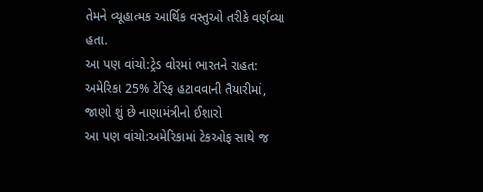તેમને વ્યૂહાત્મક આર્થિક વસ્તુઓ તરીકે વર્ણવ્યા હતા.
આ પણ વાંચો:ટ્રેડ વોરમાં ભારતને રાહત: અમેરિકા 25% ટેરિફ હટાવવાની તૈયારીમાં, જાણો શું છે નાણામંત્રીનો ઈશારો
આ પણ વાંચો:અમેરિકામાં ટેકઓફ સાથે જ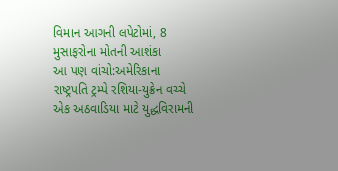વિમાન આગની લપેટોમાં, 8 મુસાફરોના મોતની આશંકા
આ પણ વાંચો:અમેરિકાના રાષ્ટ્રપતિ ટ્રમ્પે રશિયા-યુક્રેન વચ્ચે એક અઠવાડિયા માટે યુદ્ધવિરામની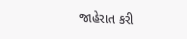જાહેરાત કરી